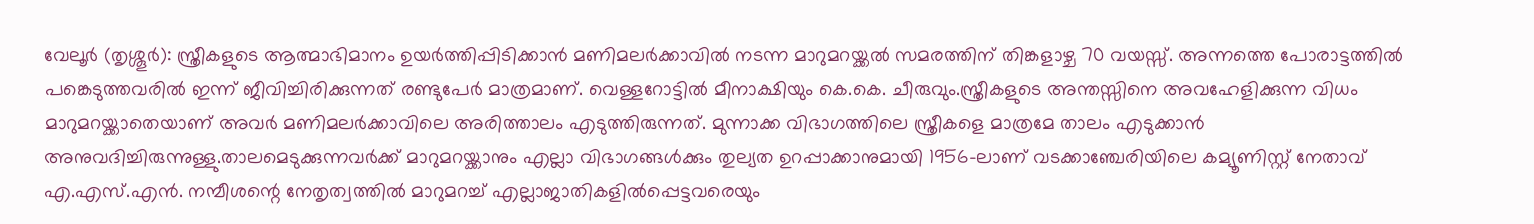വേലൂർ (തൃശ്ശൂർ): സ്ത്രീകളുടെ ആത്മാഭിമാനം ഉയർത്തിപ്പിടിക്കാൻ മണിമലർക്കാവിൽ നടന്ന മാറുമറയ്ക്കൽ സമരത്തിന് തിങ്കളാഴ്ച 70 വയസ്സ്. അന്നത്തെ പോരാട്ടത്തിൽ പങ്കെടുത്തവരിൽ ഇന്ന് ജീവിച്ചിരിക്കുന്നത് രണ്ടുപേർ മാത്രമാണ്. വെള്ളറോട്ടിൽ മീനാക്ഷിയും കെ.കെ. ചീരുവും.സ്ത്രീകളുടെ അന്തസ്സിനെ അവഹേളിക്കുന്ന വിധം മാറുമറയ്ക്കാതെയാണ് അവർ മണിമലർക്കാവിലെ അരിത്താലം എടുത്തിരുന്നത്. മുന്നാക്ക വിഭാഗത്തിലെ സ്ത്രീകളെ മാത്രമേ താലം എടുക്കാൻ അനുവദിച്ചിരുന്നുള്ളു.താലമെടുക്കുന്നവർക്ക് മാറുമറയ്ക്കാനും എല്ലാ വിഭാഗങ്ങൾക്കും തുല്യത ഉറപ്പാക്കാനുമായി 1956-ലാണ് വടക്കാഞ്ചേരിയിലെ കമ്യൂണിസ്റ്റ് നേതാവ് എ.എസ്.എൻ. നമ്പീശന്റെ നേതൃത്വത്തിൽ മാറുമറച്ച് എല്ലാജാതികളിൽപ്പെട്ടവരെയും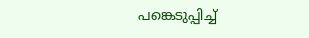പങ്കെടുപ്പിച്ച്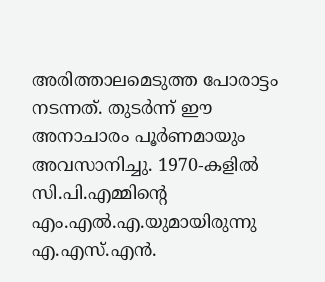അരിത്താലമെടുത്ത പോരാട്ടം നടന്നത്. തുടർന്ന് ഈ അനാചാരം പൂർണമായും അവസാനിച്ചു. 1970-കളിൽ സി.പി.എമ്മിന്റെ എം.എൽ.എ.യുമായിരുന്നു എ.എസ്.എൻ.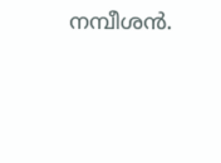നമ്പീശൻ.